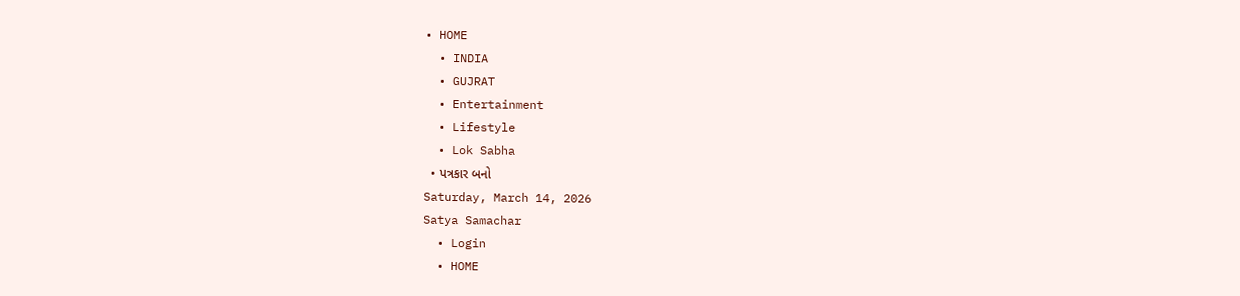• HOME
  • INDIA
  • GUJRAT
  • Entertainment
  • Lifestyle
  • Lok Sabha
  • પત્રકાર બનો
Saturday, March 14, 2026
Satya Samachar
  • Login
  • HOME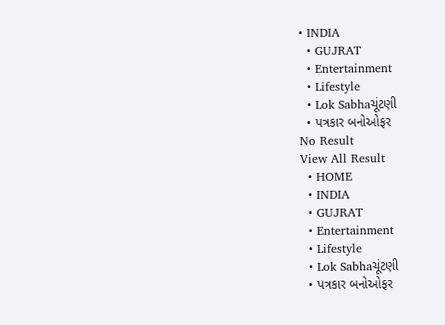• INDIA
  • GUJRAT
  • Entertainment
  • Lifestyle
  • Lok Sabhaચૂંટણી
  • પત્રકાર બનોઓફર
No Result
View All Result
  • HOME
  • INDIA
  • GUJRAT
  • Entertainment
  • Lifestyle
  • Lok Sabhaચૂંટણી
  • પત્રકાર બનોઓફર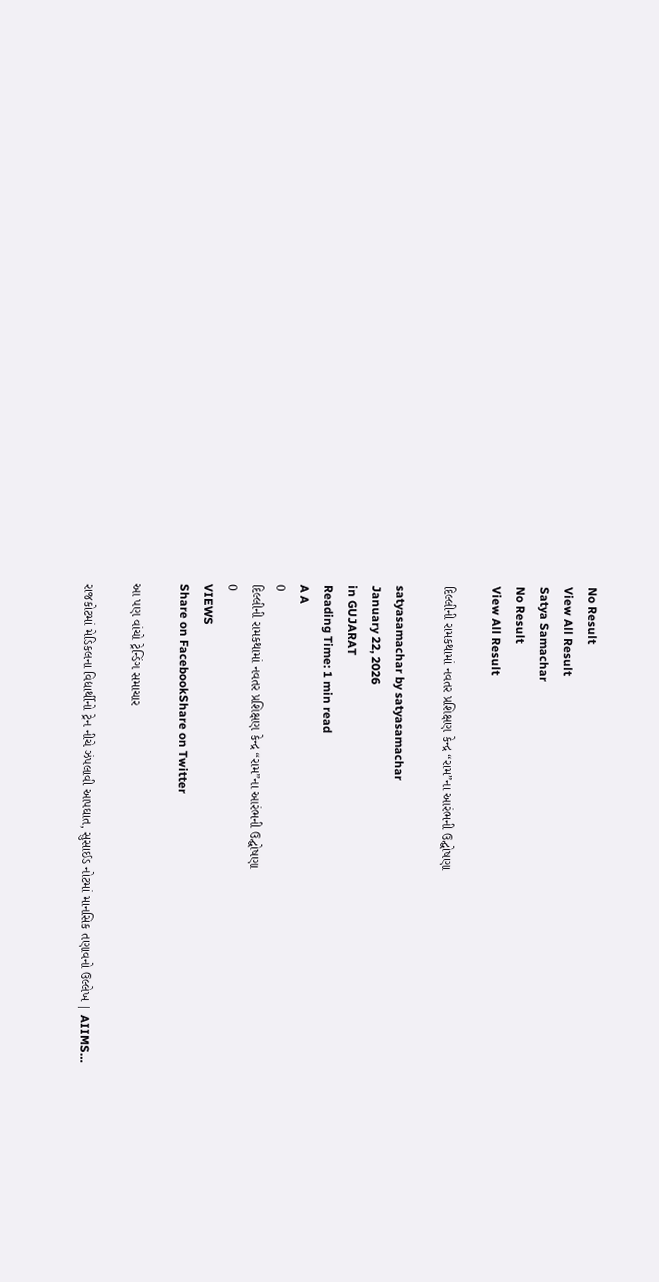No Result
View All Result
Satya Samachar
No Result
View All Result

દિલ્લીની રામકથામાં નવતર પ્રશિક્ષણ કેન્દ્ર “રામ”ના આરંભની ઉદ્ઘોષણા

satyasamachar by satyasamachar
January 22, 2026
in GUJARAT
Reading Time: 1 min read
A A
0
દિલ્લીની રામકથામાં નવતર પ્રશિક્ષણ કેન્દ્ર “રામ”ના આરંભની ઉદ્ઘોષણા
0
VIEWS
Share on FacebookShare on Twitter

આ પણ વાંચો ટ્રેન્ડિંગ સમાચાર

રાજકોટમાં મેડિકલના વિદ્યાર્થીનો ટ્રેન નીચે ઝંપલાવી આપઘાત, સુસાઈડ નોટમાં માનસિક તણાવનો ઉલ્લેખ | AIIMS…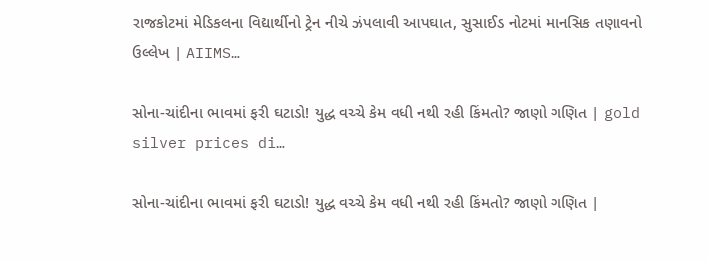રાજકોટમાં મેડિકલના વિદ્યાર્થીનો ટ્રેન નીચે ઝંપલાવી આપઘાત, સુસાઈડ નોટમાં માનસિક તણાવનો ઉલ્લેખ | AIIMS…

સોના-ચાંદીના ભાવમાં ફરી ઘટાડો! યુદ્ધ વચ્ચે કેમ વધી નથી રહી કિંમતો? જાણો ગણિત | gold silver prices di…

સોના-ચાંદીના ભાવમાં ફરી ઘટાડો! યુદ્ધ વચ્ચે કેમ વધી નથી રહી કિંમતો? જાણો ગણિત |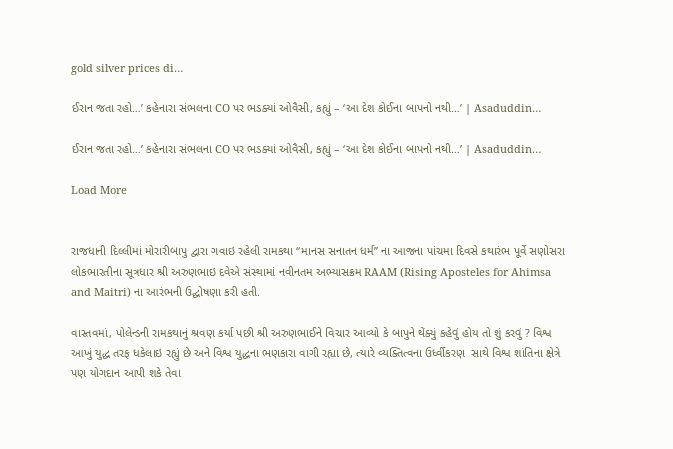gold silver prices di…

ઈરાન જતા રહો…’ કહેનારા સંભલના CO પર ભડક્યાં ઓવૈસી, કહ્યું – ‘આ દેશ કોઈના બાપનો નથી…’ | Asaduddin…

ઈરાન જતા રહો…’ કહેનારા સંભલના CO પર ભડક્યાં ઓવૈસી, કહ્યું – ‘આ દેશ કોઈના બાપનો નથી…’ | Asaduddin…

Load More


રાજધાની દિલ્લીમાં મોરારીબાપુ દ્વારા ગવાઇ રહેલી રામકથા “માનસ સનાતન ધર્મ” ના આજના પાંચમા દિવસે કથારંભ પૂર્વે સણોસરા લોકભારતીના સૂત્રધાર શ્રી અરુણભાઇ દવેએ સંસ્થામાં નવીનતમ અભ્યાસક્રમ RAAM (Rising Aposteles for Ahimsa and Maitri) ના આરંભની ઉદ્ઘોષણા કરી હતી.

વાસ્તવમાં, પોલેન્ડની રામકથાનું શ્રવણ કર્યા પછી શ્રી અરુણભાઈને વિચાર આવ્યો કે બાપુને થેંક્યું કહેવું હોય તો શું કરવું ? વિશ્વ આખું યુદ્ધ તરફ ધકેલાઇ રહ્યું છે અને વિશ્વ યુદ્ધના ભણકારા વાગી રહ્યા છે, ત્યારે વ્યક્તિત્વના ઉર્ધ્વીકરણ  સાથે વિશ્વ શાંતિના ક્ષેત્રે પણ યોગદાન આપી શકે તેવા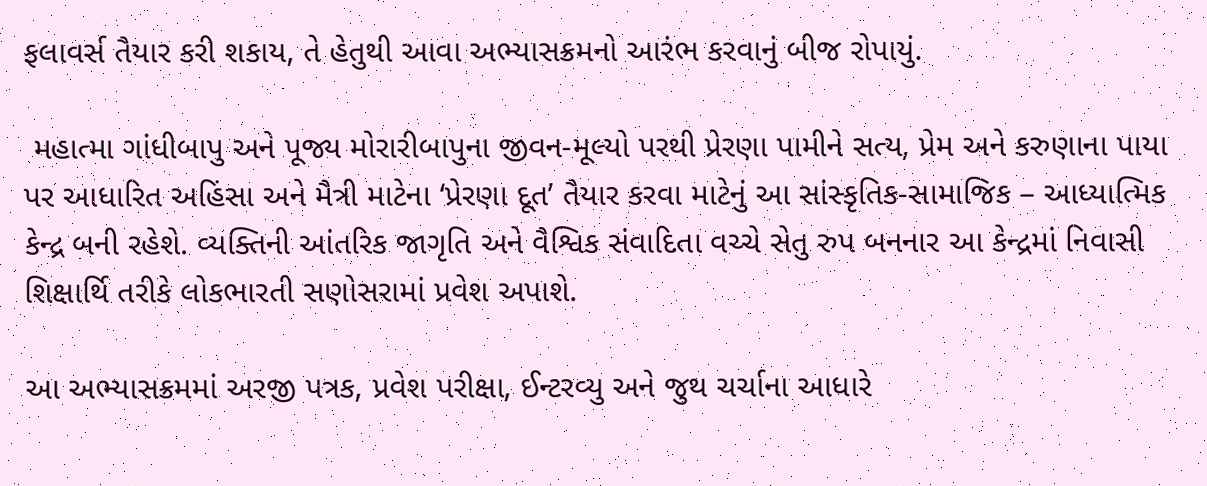ફલાવર્સ તૈયાર કરી શકાય, તે હેતુથી આવા અભ્યાસક્રમનો આરંભ કરવાનું બીજ રોપાયું.

 મહાત્મા ગાંધીબાપુ અને પૂજ્ય મોરારીબાપુના જીવન-મૂલ્યો પરથી પ્રેરણા પામીને સત્ય, પ્રેમ અને કરુણાના પાયા પર આધારિત અહિંસા અને મૈત્રી માટેના ‘પ્રેરણા દૂત’ તૈયાર કરવા માટેનું આ સાંસ્કૃતિક-સામાજિક – આધ્યાત્મિક કેન્દ્ર બની રહેશે. વ્યક્તિની આંતરિક જાગૃતિ અને વૈશ્વિક સંવાદિતા વચ્ચે સેતુ રુપ બનનાર આ કેન્દ્રમાં નિવાસી શિક્ષાર્થિ તરીકે લોકભારતી સણોસરામાં પ્રવેશ અપાશે.

આ અભ્યાસક્રમમાં અરજી પત્રક, પ્રવેશ પરીક્ષા, ઈન્ટરવ્યુ અને જુથ ચર્ચાના આધારે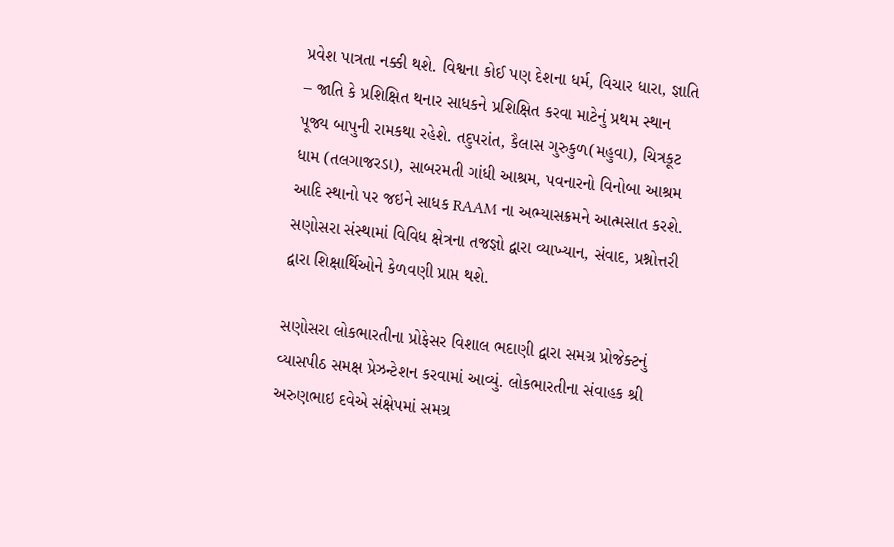પ્રવેશ પાત્રતા નક્કી થશે. વિશ્વના કોઈ પણ દેશના ધર્મ, વિચાર ધારા, જ્ઞાતિ – જાતિ કે પ્રશિક્ષિત થનાર સાધકને પ્રશિક્ષિત કરવા માટેનું પ્રથમ સ્થાન પૂજ્ય બાપુની રામકથા રહેશે. તદુપરાંત, કૈલાસ ગુરુકુળ(મહુવા), ચિત્રકૂટ ધામ (તલગાજરડા), સાબરમતી ગાંધી આશ્રમ, પવનારનો વિનોબા આશ્રમ આદિ સ્થાનો પર જઇને સાધક RAAM ના અભ્યાસક્રમને આત્મસાત કરશે. સણોસરા સંસ્થામાં વિવિધ ક્ષેત્રના તજજ્ઞો દ્વારા વ્યાખ્યાન, સંવાદ, પ્રશ્નોત્તરી  દ્વારા શિક્ષાર્થિઓને કેળવણી પ્રાપ્ત થશે.

સણોસરા લોકભારતીના પ્રોફેસર વિશાલ ભદાણી દ્વારા સમગ્ર પ્રોજેક્ટનું વ્યાસપીઠ સમક્ષ પ્રેઝન્ટેશન કરવામાં આવ્યું. લોકભારતીના સંવાહક શ્રી અરુણભાઇ દવેએ સંક્ષેપમાં સમગ્ર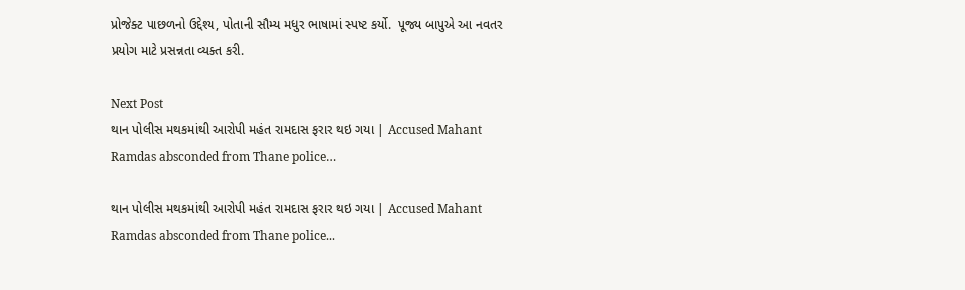પ્રોજેક્ટ પાછળનો ઉદ્દેશ્ય, પોતાની સૌમ્ય મધુર ભાષામાં સ્પષ્ટ કર્યો.  પૂજ્ય બાપુએ આ નવતર પ્રયોગ માટે પ્રસન્નતા વ્યક્ત કરી.

Next Post
થાન પોલીસ મથકમાંથી આરોપી મહંત રામદાસ ફરાર થઇ ગયા | Accused Mahant Ramdas absconded from Thane police…

થાન પોલીસ મથકમાંથી આરોપી મહંત રામદાસ ફરાર થઇ ગયા | Accused Mahant Ramdas absconded from Thane police...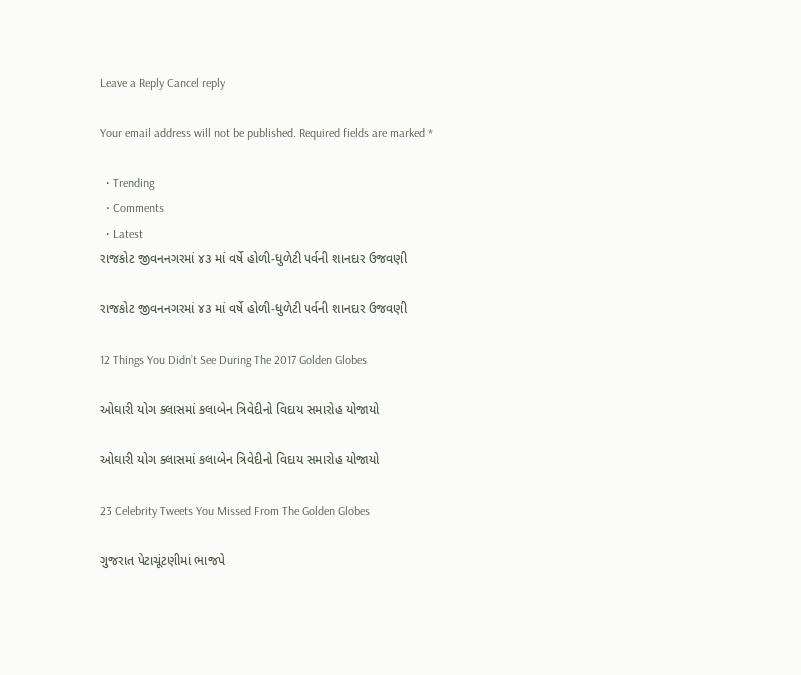Leave a Reply Cancel reply

Your email address will not be published. Required fields are marked *

  • Trending
  • Comments
  • Latest
રાજકોટ જીવનનગરમાં ૪૩ માં વર્ષે હોળી-ધુળેટી પર્વની શાનદાર ઉજવણી

રાજકોટ જીવનનગરમાં ૪૩ માં વર્ષે હોળી-ધુળેટી પર્વની શાનદાર ઉજવણી

12 Things You Didn’t See During The 2017 Golden Globes

ઓઘારી યોગ ક્લાસમાં કલાબેન ત્રિવેદીનો વિદાય સમારોહ યોજાયો

ઓઘારી યોગ ક્લાસમાં કલાબેન ત્રિવેદીનો વિદાય સમારોહ યોજાયો

23 Celebrity Tweets You Missed From The Golden Globes

ગુજરાત પેટાચૂંટણીમાં ભાજપે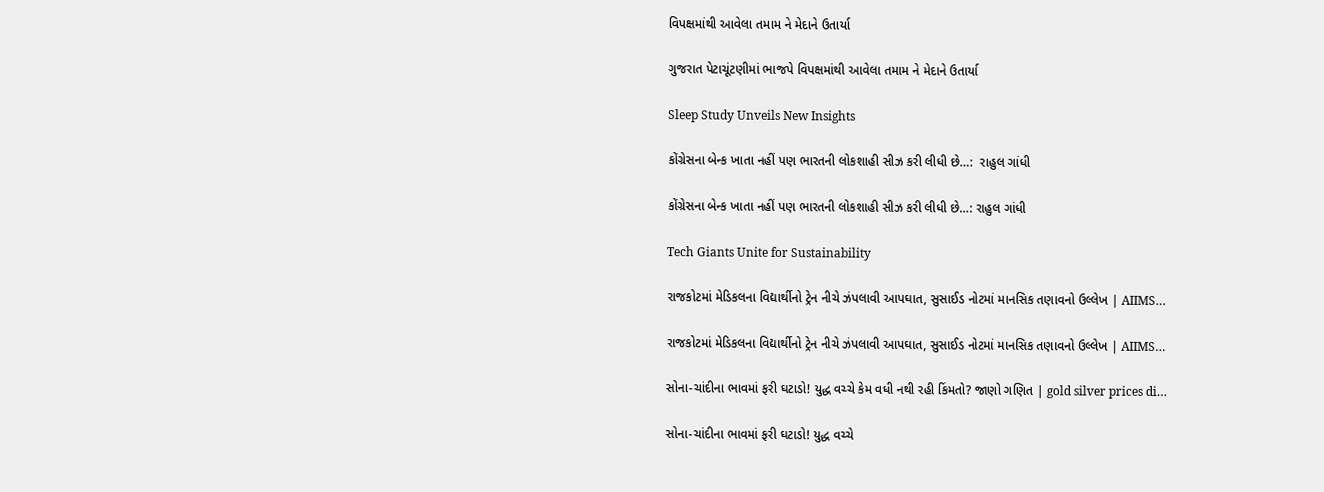વિપક્ષમાંથી આવેલા તમામ ને મેદાને ઉતાર્યા

ગુજરાત પેટાચૂંટણીમાં ભાજપે વિપક્ષમાંથી આવેલા તમામ ને મેદાને ઉતાર્યા

Sleep Study Unveils New Insights

કોંગ્રેસના બેન્ક ખાતા નહીં પણ ભારતની લોકશાહી સીઝ કરી લીધી છે…:  રાહુલ ગાંધી

કોંગ્રેસના બેન્ક ખાતા નહીં પણ ભારતની લોકશાહી સીઝ કરી લીધી છે…: રાહુલ ગાંધી

Tech Giants Unite for Sustainability

રાજકોટમાં મેડિકલના વિદ્યાર્થીનો ટ્રેન નીચે ઝંપલાવી આપઘાત, સુસાઈડ નોટમાં માનસિક તણાવનો ઉલ્લેખ | AIIMS…

રાજકોટમાં મેડિકલના વિદ્યાર્થીનો ટ્રેન નીચે ઝંપલાવી આપઘાત, સુસાઈડ નોટમાં માનસિક તણાવનો ઉલ્લેખ | AIIMS…

સોના-ચાંદીના ભાવમાં ફરી ઘટાડો! યુદ્ધ વચ્ચે કેમ વધી નથી રહી કિંમતો? જાણો ગણિત | gold silver prices di…

સોના-ચાંદીના ભાવમાં ફરી ઘટાડો! યુદ્ધ વચ્ચે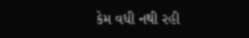કેમ વધી નથી રહી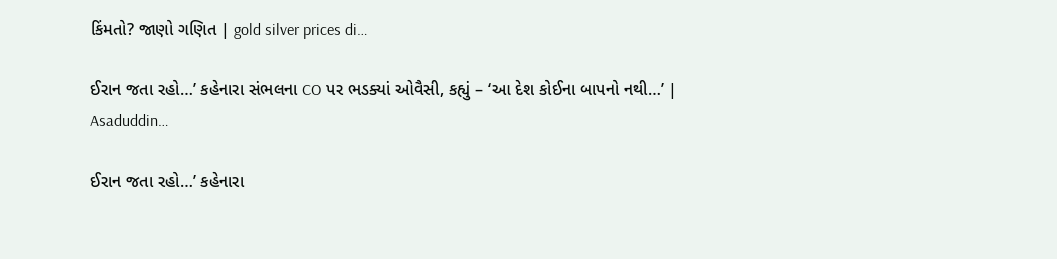કિંમતો? જાણો ગણિત | gold silver prices di…

ઈરાન જતા રહો…’ કહેનારા સંભલના CO પર ભડક્યાં ઓવૈસી, કહ્યું – ‘આ દેશ કોઈના બાપનો નથી…’ | Asaduddin…

ઈરાન જતા રહો…’ કહેનારા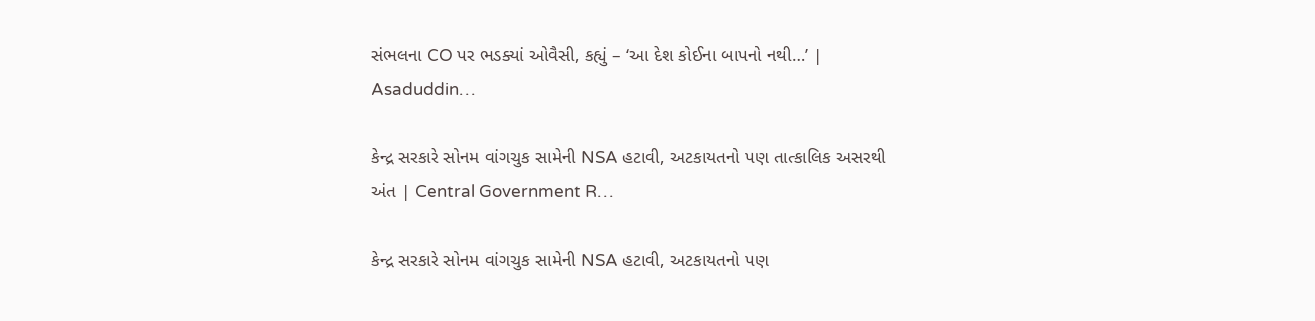સંભલના CO પર ભડક્યાં ઓવૈસી, કહ્યું – ‘આ દેશ કોઈના બાપનો નથી…’ | Asaduddin…

કેન્દ્ર સરકારે સોનમ વાંગચુક સામેની NSA હટાવી, અટકાયતનો પણ તાત્કાલિક અસરથી અંત | Central Government R…

કેન્દ્ર સરકારે સોનમ વાંગચુક સામેની NSA હટાવી, અટકાયતનો પણ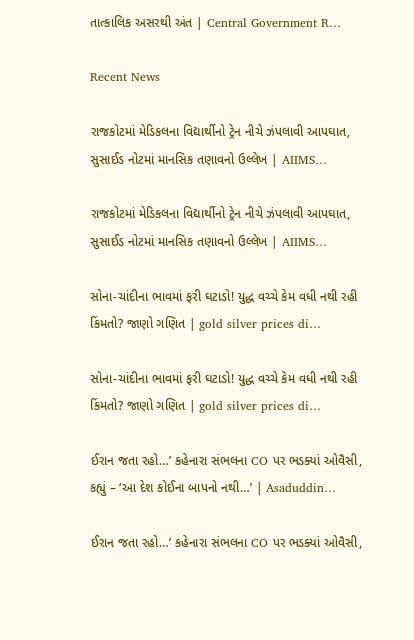તાત્કાલિક અસરથી અંત | Central Government R…

Recent News

રાજકોટમાં મેડિકલના વિદ્યાર્થીનો ટ્રેન નીચે ઝંપલાવી આપઘાત, સુસાઈડ નોટમાં માનસિક તણાવનો ઉલ્લેખ | AIIMS…

રાજકોટમાં મેડિકલના વિદ્યાર્થીનો ટ્રેન નીચે ઝંપલાવી આપઘાત, સુસાઈડ નોટમાં માનસિક તણાવનો ઉલ્લેખ | AIIMS…

સોના-ચાંદીના ભાવમાં ફરી ઘટાડો! યુદ્ધ વચ્ચે કેમ વધી નથી રહી કિંમતો? જાણો ગણિત | gold silver prices di…

સોના-ચાંદીના ભાવમાં ફરી ઘટાડો! યુદ્ધ વચ્ચે કેમ વધી નથી રહી કિંમતો? જાણો ગણિત | gold silver prices di…

ઈરાન જતા રહો…’ કહેનારા સંભલના CO પર ભડક્યાં ઓવૈસી, કહ્યું – ‘આ દેશ કોઈના બાપનો નથી…’ | Asaduddin…

ઈરાન જતા રહો…’ કહેનારા સંભલના CO પર ભડક્યાં ઓવૈસી,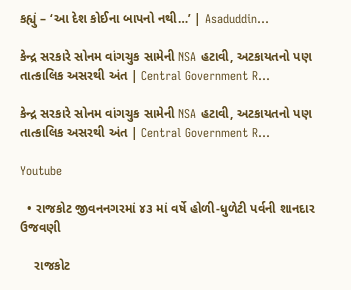કહ્યું – ‘આ દેશ કોઈના બાપનો નથી…’ | Asaduddin…

કેન્દ્ર સરકારે સોનમ વાંગચુક સામેની NSA હટાવી, અટકાયતનો પણ તાત્કાલિક અસરથી અંત | Central Government R…

કેન્દ્ર સરકારે સોનમ વાંગચુક સામેની NSA હટાવી, અટકાયતનો પણ તાત્કાલિક અસરથી અંત | Central Government R…

Youtube

  • રાજકોટ જીવનનગરમાં ૪૩ માં વર્ષે હોળી-ધુળેટી પર્વની શાનદાર ઉજવણી

    રાજકોટ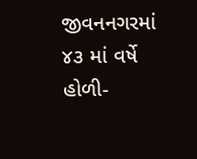જીવનનગરમાં ૪૩ માં વર્ષે હોળી-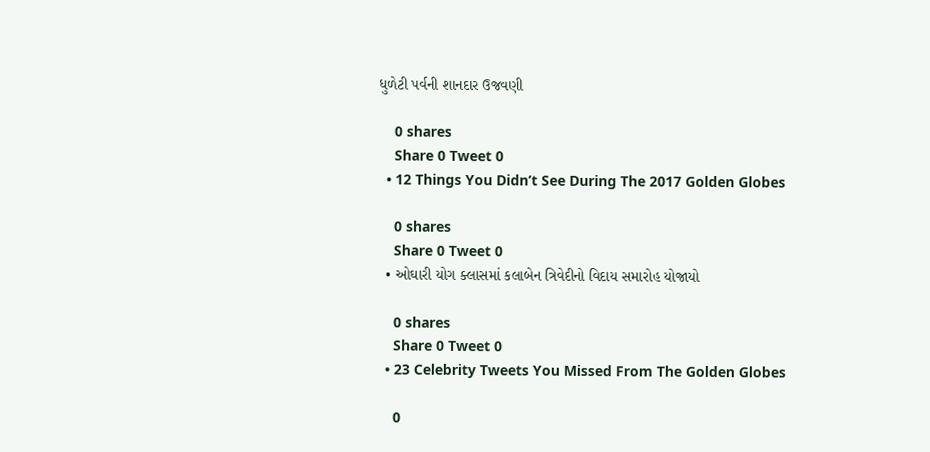ધુળેટી પર્વની શાનદાર ઉજવણી

    0 shares
    Share 0 Tweet 0
  • 12 Things You Didn’t See During The 2017 Golden Globes

    0 shares
    Share 0 Tweet 0
  • ઓઘારી યોગ ક્લાસમાં કલાબેન ત્રિવેદીનો વિદાય સમારોહ યોજાયો

    0 shares
    Share 0 Tweet 0
  • 23 Celebrity Tweets You Missed From The Golden Globes

    0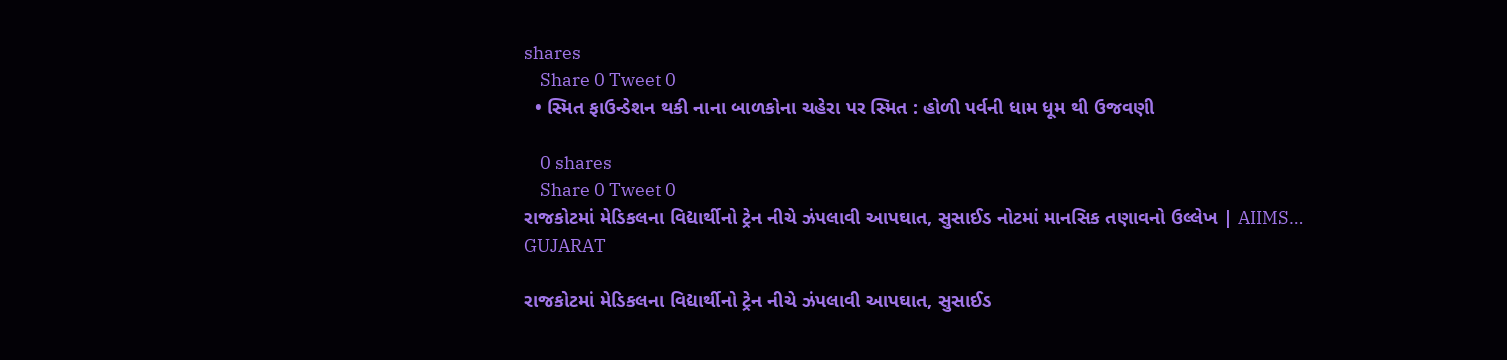shares
    Share 0 Tweet 0
  • સ્મિત ફાઉન્ડેશન થકી નાના બાળકોના ચહેરા પર સ્મિત : હોળી પર્વની ધામ ધૂમ થી ઉજવણી

    0 shares
    Share 0 Tweet 0
રાજકોટમાં મેડિકલના વિદ્યાર્થીનો ટ્રેન નીચે ઝંપલાવી આપઘાત, સુસાઈડ નોટમાં માનસિક તણાવનો ઉલ્લેખ | AIIMS…
GUJARAT

રાજકોટમાં મેડિકલના વિદ્યાર્થીનો ટ્રેન નીચે ઝંપલાવી આપઘાત, સુસાઈડ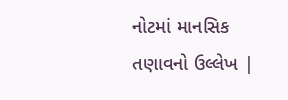નોટમાં માનસિક તણાવનો ઉલ્લેખ |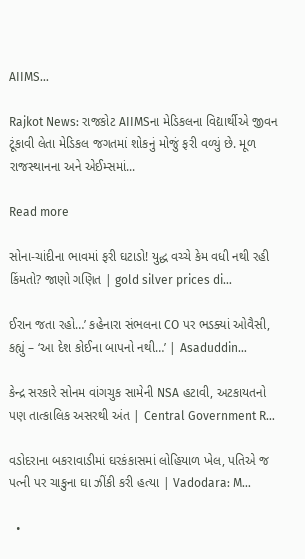AIIMS…

Rajkot News: રાજકોટ AIIMSના મેડિકલના વિદ્યાર્થીએ જીવન ટૂંકાવી લેતા મેડિકલ જગતમાં શોકનું મોજું ફરી વળ્યું છે. મૂળ રાજસ્થાનના અને એઈમ્સમાં...

Read more

સોના-ચાંદીના ભાવમાં ફરી ઘટાડો! યુદ્ધ વચ્ચે કેમ વધી નથી રહી કિંમતો? જાણો ગણિત | gold silver prices di…

ઈરાન જતા રહો…’ કહેનારા સંભલના CO પર ભડક્યાં ઓવૈસી, કહ્યું – ‘આ દેશ કોઈના બાપનો નથી…’ | Asaduddin…

કેન્દ્ર સરકારે સોનમ વાંગચુક સામેની NSA હટાવી, અટકાયતનો પણ તાત્કાલિક અસરથી અંત | Central Government R…

વડોદરાના બકરાવાડીમાં ઘરકંકાસમાં લોહિયાળ ખેલ, પતિએ જ પત્ની પર ચાકુના ઘા ઝીંકી કરી હત્યા | Vadodara: M…

  •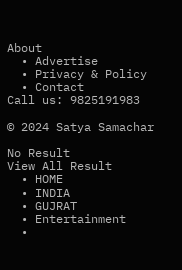About
  • Advertise
  • Privacy & Policy
  • Contact
Call us: 9825191983

© 2024 Satya Samachar

No Result
View All Result
  • HOME
  • INDIA
  • GUJRAT
  • Entertainment
  •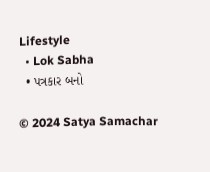Lifestyle
  • Lok Sabha
  • પત્રકાર બનો

© 2024 Satya Samachar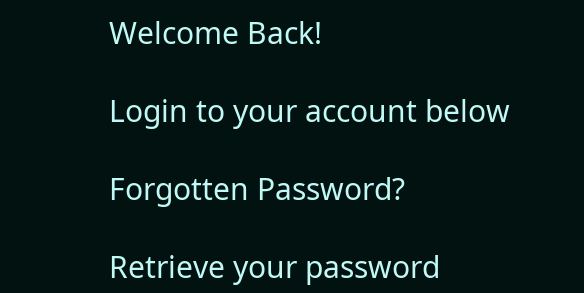Welcome Back!

Login to your account below

Forgotten Password?

Retrieve your password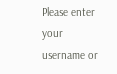Please enter your username or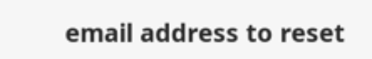email address to reset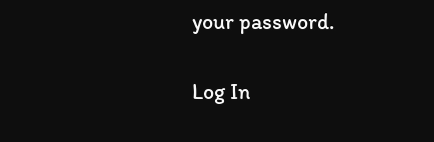your password.

Log In